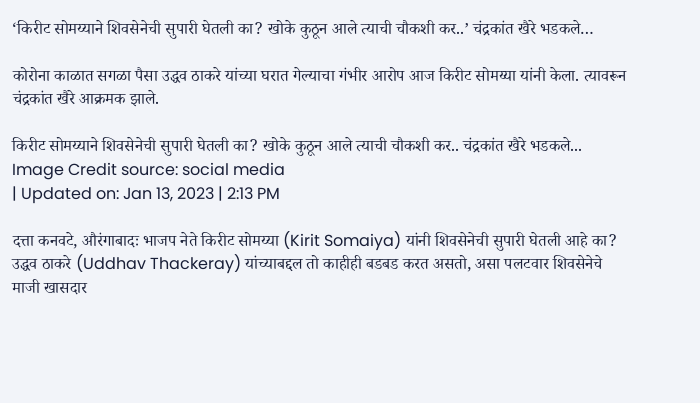‘किरीट सोमय्याने शिवसेनेची सुपारी घेतली का? खोके कुठून आले त्याची चौकशी कर..’ चंद्रकांत खैरे भडकले…

कोरोना काळात सगळा पैसा उद्धव ठाकरे यांच्या घरात गेल्याचा गंभीर आरोप आज किरीट सोमय्या यांनी केला. त्यावरून चंद्रकांत खैरे आक्रमक झाले.

किरीट सोमय्याने शिवसेनेची सुपारी घेतली का? खोके कुठून आले त्याची चौकशी कर.. चंद्रकांत खैरे भडकले...
Image Credit source: social media
| Updated on: Jan 13, 2023 | 2:13 PM

दत्ता कनवटे, औरंगाबादः भाजप नेते किरीट सोमय्या (Kirit Somaiya) यांनी शिवसेनेची सुपारी घेतली आहे का? उद्धव ठाकरे (Uddhav Thackeray) यांच्याबद्दल तो काहीही बडबड करत असतो, असा पलटवार शिवसेनेचे माजी खासदार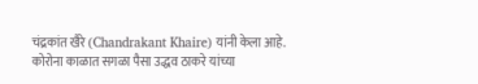चंद्रकांत खैरे (Chandrakant Khaire) यांनी केला आहे. कोरोना काळात सगळा पैसा उद्धव ठाकरे यांच्या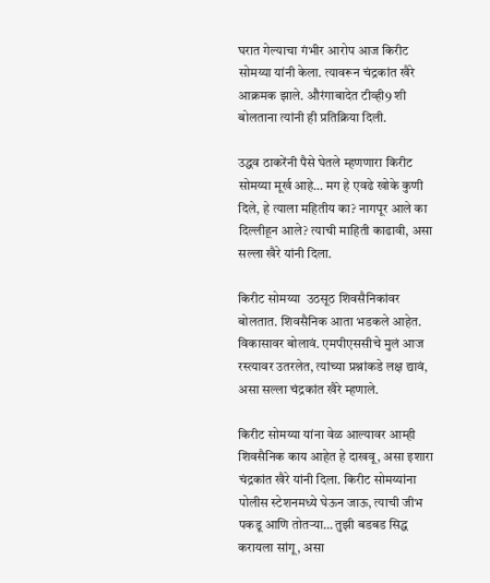घरात गेल्याचा गंभीर आरोप आज किरीट सोमय्या यांनी केला. त्यावरून चंद्रकांत खैरे आक्रमक झाले. औरंगाबादेत टीव्ही9 शी बोलताना त्यांनी ही प्रतिक्रिया दिली.

उद्धव ठाकरेंनी पैसे घेतले म्हणणारा किरीट सोमय्या मूर्ख आहे… मग हे एवढे खोके कुणी दिले, हे त्याला महितीय का? नागपूर आले का दिल्लीहून आले? त्याची माहिती काढावी, असा सल्ला खैरे यांनी दिला.

किरीट सोमय्या  उठसूठ शिवसैनिकांवर बोलतात. शिवसैनिक आता भडकले आहेत. विकासावर बोलावं. एमपीएससीचे मुलं आज रस्त्यावर उतरलेत, त्यांच्या प्रश्नांकडे लक्ष द्यावं, असा सल्ला चंद्रकांत खैरे म्हणाले.

किरीट सोमय्या यांना वेळ आल्यावर आम्ही शिवसैनिक काय आहेत हे दाखवू, असा इशारा चंद्रकांत खैरे यांनी दिला. किरीट सोमय्यांना पोलीस स्टेशनमध्ये घेऊन जाऊ, त्याची जीभ पकडू आणि तोतऱ्या… तुझी बडबड सिद्ध करायला सांगू, असा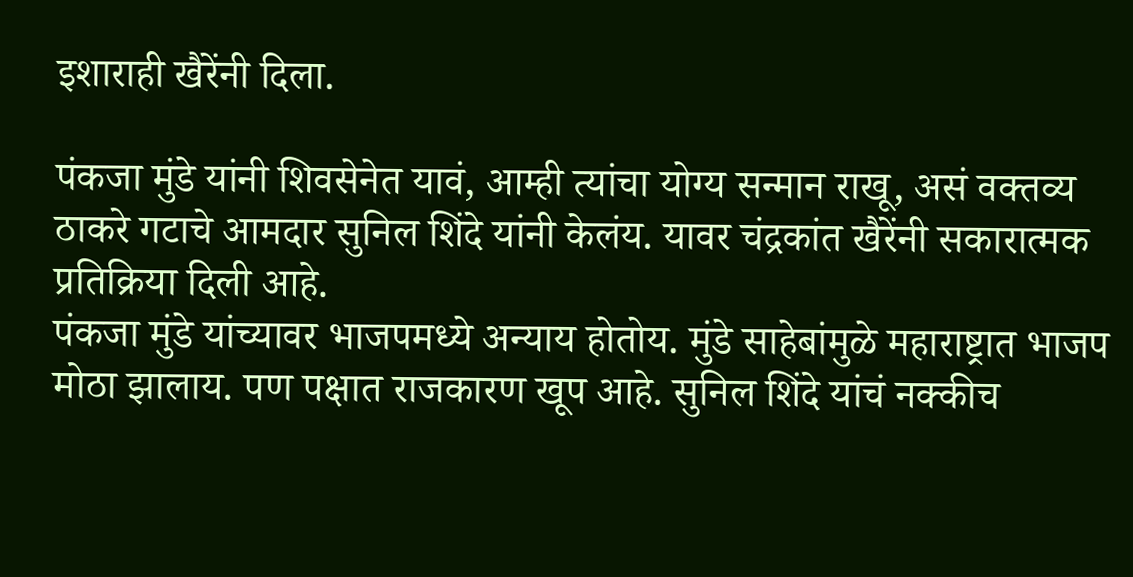इशाराही खैरेंनी दिला.

पंकजा मुंडे यांनी शिवसेनेत यावं, आम्ही त्यांचा योग्य सन्मान राखू, असं वक्तव्य ठाकरे गटाचे आमदार सुनिल शिंदे यांनी केलंय. यावर चंद्रकांत खैरेंनी सकारात्मक प्रतिक्रिया दिली आहे.
पंकजा मुंडे यांच्यावर भाजपमध्ये अन्याय होतोय. मुंडे साहेबांमुळे महाराष्ट्रात भाजप मोठा झालाय. पण पक्षात राजकारण खूप आहे. सुनिल शिंदे यांचं नक्कीच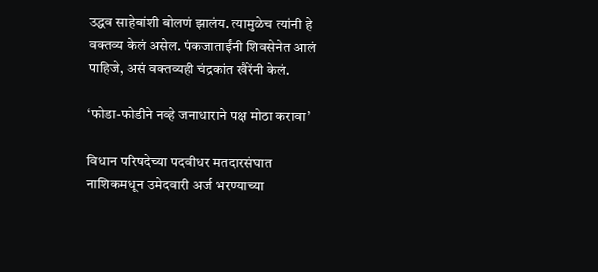उद्धव साहेबांशी बोलणं झालंय. त्यामुळेच त्यांनी हे वक्तव्य केलं असेल. पंकजाताईंनी शिवसेनेत आलं पाहिजे, असं वक्तव्यही चंद्रकांत खैरेंनी केलं.

‘फोडा-फोडीने नव्हे जनाधाराने पक्ष मोठा करावा’

विधान परिषदेच्या पदवीधर मतदारसंघात नाशिकमधून उमेदवारी अर्ज भरण्याच्या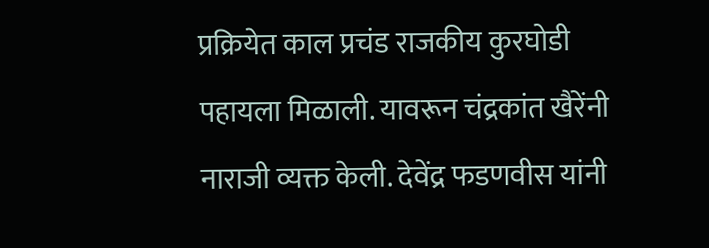प्रक्रियेत काल प्रचंड राजकीय कुरघोडी पहायला मिळाली. यावरून चंद्रकांत खैरेंनी नाराजी व्यक्त केली. देवेंद्र फडणवीस यांनी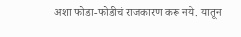अशा फोडा-फोडीचं राजकारण करू नये. यातून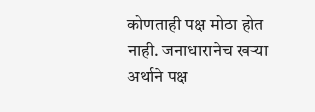कोणताही पक्ष मोठा होत नाही. जनाधारानेच खऱ्या अर्थाने पक्ष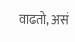वाढतो, असं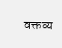वक्तव्य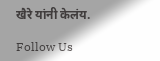खैरे यांनी केलंय.

Follow Us